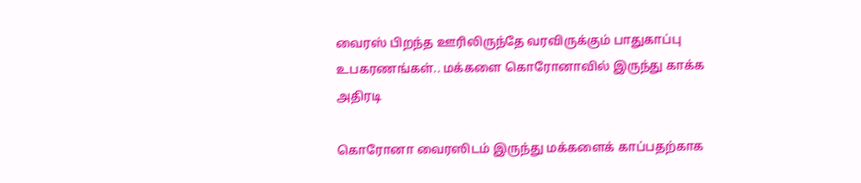வைரஸ் பிறந்த ஊரிலிருந்தே வரவிருக்கும் பாதுகாப்பு உபகரணங்கள்.. மக்களை கொரோனாவில் இருந்து காக்க அதிரடி

கொரோனா வைரஸிடம் இருந்து மக்களைக் காப்பதற்காக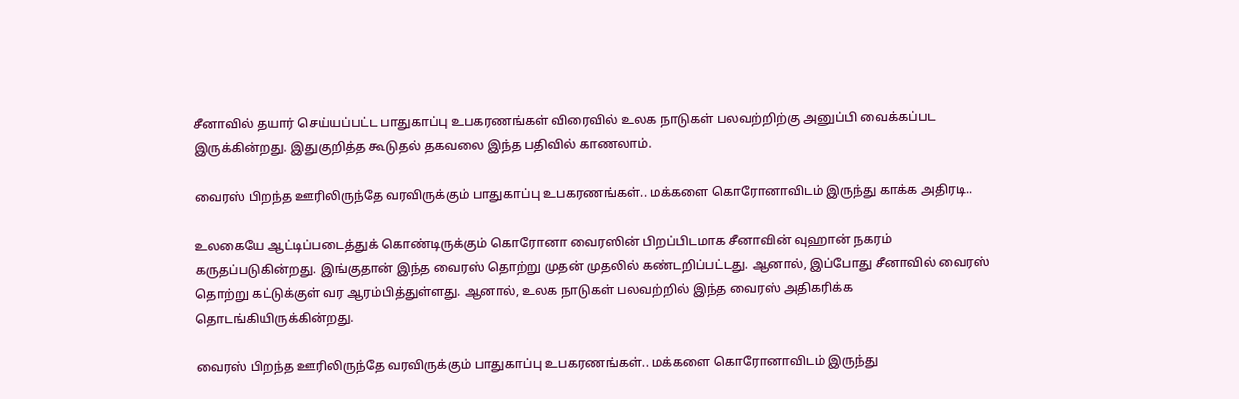சீனாவில் தயார் செய்யப்பட்ட பாதுகாப்பு உபகரணங்கள் விரைவில் உலக நாடுகள் பலவற்றிற்கு அனுப்பி வைக்கப்பட இருக்கின்றது. இதுகுறித்த கூடுதல் தகவலை இந்த பதிவில் காணலாம்.

வைரஸ் பிறந்த ஊரிலிருந்தே வரவிருக்கும் பாதுகாப்பு உபகரணங்கள்.. மக்களை கொரோனாவிடம் இருந்து காக்க அதிரடி..

உலகையே ஆட்டிப்படைத்துக் கொண்டிருக்கும் கொரோனா வைரஸின் பிறப்பிடமாக சீனாவின் வுஹான் நகரம் கருதப்படுகின்றது. இங்குதான் இந்த வைரஸ் தொற்று முதன் முதலில் கண்டறிப்பட்டது. ஆனால், இப்போது சீனாவில் வைரஸ் தொற்று கட்டுக்குள் வர ஆரம்பித்துள்ளது. ஆனால், உலக நாடுகள் பலவற்றில் இந்த வைரஸ் அதிகரிக்க தொடங்கியிருக்கின்றது.

வைரஸ் பிறந்த ஊரிலிருந்தே வரவிருக்கும் பாதுகாப்பு உபகரணங்கள்.. மக்களை கொரோனாவிடம் இருந்து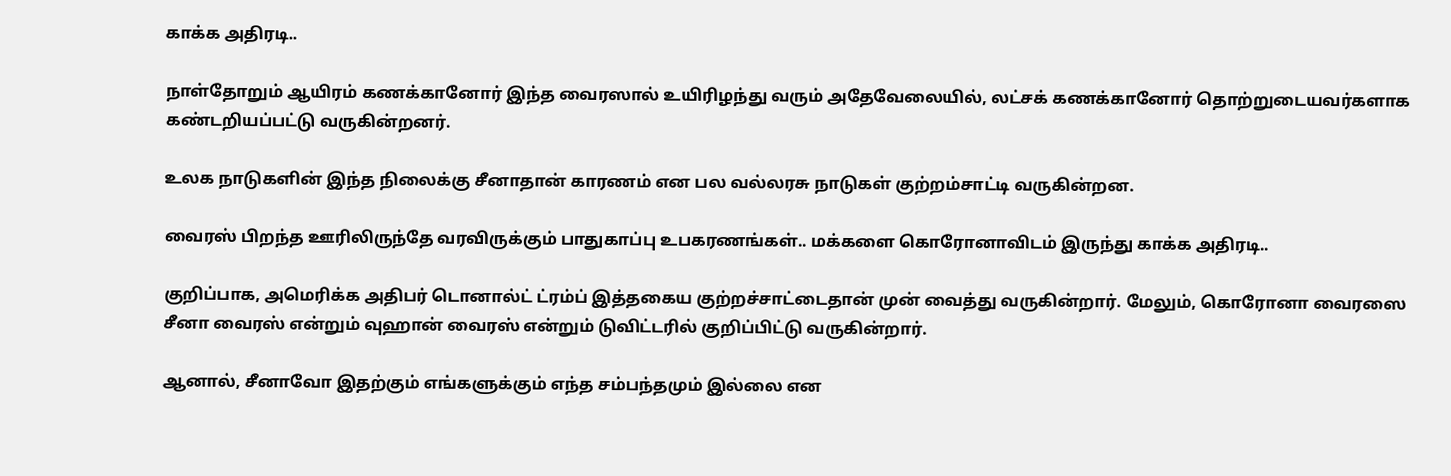காக்க அதிரடி..

நாள்தோறும் ஆயிரம் கணக்கானோர் இந்த வைரஸால் உயிரிழந்து வரும் அதேவேலையில், லட்சக் கணக்கானோர் தொற்றுடையவர்களாக கண்டறியப்பட்டு வருகின்றனர்.

உலக நாடுகளின் இந்த நிலைக்கு சீனாதான் காரணம் என பல வல்லரசு நாடுகள் குற்றம்சாட்டி வருகின்றன.

வைரஸ் பிறந்த ஊரிலிருந்தே வரவிருக்கும் பாதுகாப்பு உபகரணங்கள்.. மக்களை கொரோனாவிடம் இருந்து காக்க அதிரடி..

குறிப்பாக, அமெரிக்க அதிபர் டொனால்ட் ட்ரம்ப் இத்தகைய குற்றச்சாட்டைதான் முன் வைத்து வருகின்றார். மேலும், கொரோனா வைரஸை சீனா வைரஸ் என்றும் வுஹான் வைரஸ் என்றும் டுவிட்டரில் குறிப்பிட்டு வருகின்றார்.

ஆனால், சீனாவோ இதற்கும் எங்களுக்கும் எந்த சம்பந்தமும் இல்லை என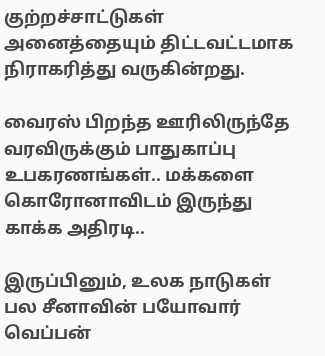குற்றச்சாட்டுகள் அனைத்தையும் திட்டவட்டமாக நிராகரித்து வருகின்றது.

வைரஸ் பிறந்த ஊரிலிருந்தே வரவிருக்கும் பாதுகாப்பு உபகரணங்கள்.. மக்களை கொரோனாவிடம் இருந்து காக்க அதிரடி..

இருப்பினும், உலக நாடுகள் பல சீனாவின் பயோவார் வெப்பன்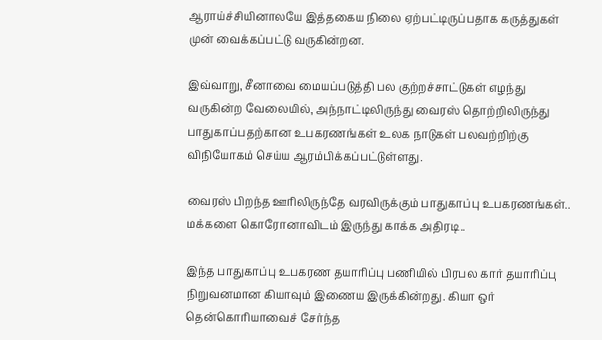ஆராய்ச்சியினாலயே இத்தகைய நிலை ஏற்பட்டிருப்பதாக கருத்துகள் முன் வைக்கப்பட்டு வருகின்றன.

இவ்வாறு, சீனாவை மையப்படுத்தி பல குற்றச்சாட்டுகள் எழந்து வருகின்ற வேலையில், அந்நாட்டிலிருந்து வைரஸ் தொற்றிலிருந்து பாதுகாப்பதற்கான உபகரணங்கள் உலக நாடுகள் பலவற்றிற்கு விநியோகம் செய்ய ஆரம்பிக்கப்பட்டுள்ளது.

வைரஸ் பிறந்த ஊரிலிருந்தே வரவிருக்கும் பாதுகாப்பு உபகரணங்கள்.. மக்களை கொரோனாவிடம் இருந்து காக்க அதிரடி..

இந்த பாதுகாப்பு உபகரண தயாரிப்பு பணியில் பிரபல கார் தயாரிப்பு நிறுவனமான கியாவும் இணைய இருக்கின்றது. கியா ஒர் தென்கொரியாவைச் சேர்ந்த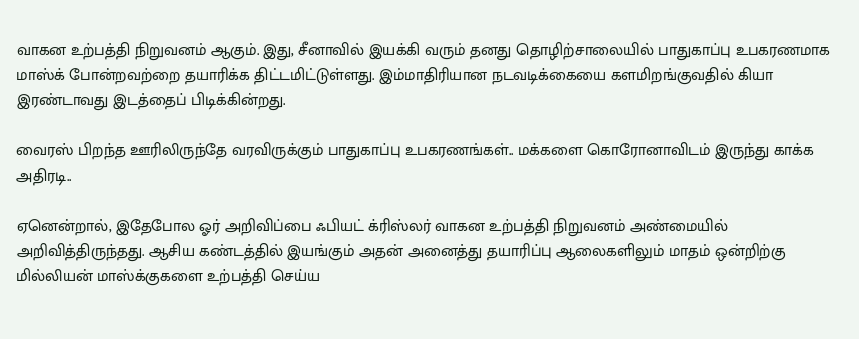வாகன உற்பத்தி நிறுவனம் ஆகும். இது, சீனாவில் இயக்கி வரும் தனது தொழிற்சாலையில் பாதுகாப்பு உபகரணமாக மாஸ்க் போன்றவற்றை தயாரிக்க திட்டமிட்டுள்ளது. இம்மாதிரியான நடவடிக்கையை களமிறங்குவதில் கியா இரண்டாவது இடத்தைப் பிடிக்கின்றது.

வைரஸ் பிறந்த ஊரிலிருந்தே வரவிருக்கும் பாதுகாப்பு உபகரணங்கள்.. மக்களை கொரோனாவிடம் இருந்து காக்க அதிரடி..

ஏனென்றால், இதேபோல ஓர் அறிவிப்பை ஃபியட் க்ரிஸ்லர் வாகன உற்பத்தி நிறுவனம் அண்மையில் அறிவித்திருந்தது. ஆசிய கண்டத்தில் இயங்கும் அதன் அனைத்து தயாரிப்பு ஆலைகளிலும் மாதம் ஒன்றிற்கு மில்லியன் மாஸ்க்குகளை உற்பத்தி செய்ய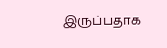இருப்பதாக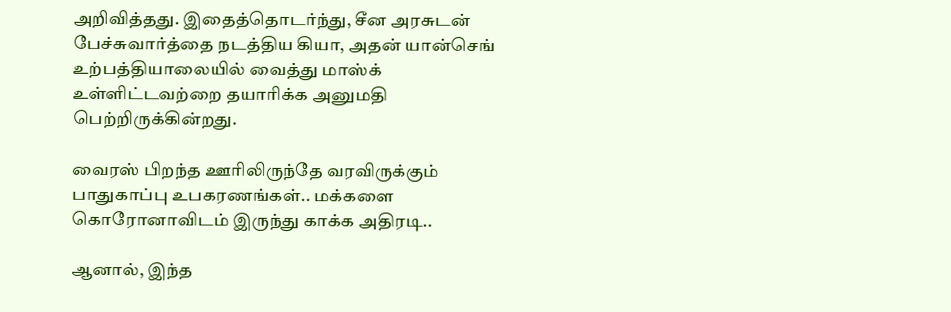அறிவித்தது. இதைத்தொடர்ந்து, சீன அரசுடன் பேச்சுவார்த்தை நடத்திய கியா, அதன் யான்செங் உற்பத்தியாலையில் வைத்து மாஸ்க் உள்ளிட்டவற்றை தயாரிக்க அனுமதி பெற்றிருக்கின்றது.

வைரஸ் பிறந்த ஊரிலிருந்தே வரவிருக்கும் பாதுகாப்பு உபகரணங்கள்.. மக்களை கொரோனாவிடம் இருந்து காக்க அதிரடி..

ஆனால், இந்த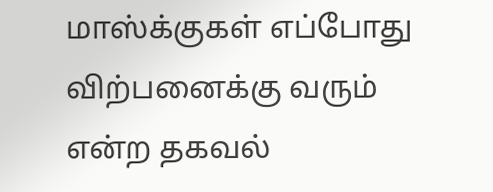மாஸ்க்குகள் எப்போது விற்பனைக்கு வரும் என்ற தகவல்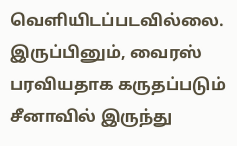வெளியிடப்படவில்லை. இருப்பினும், வைரஸ் பரவியதாக கருதப்படும் சீனாவில் இருந்து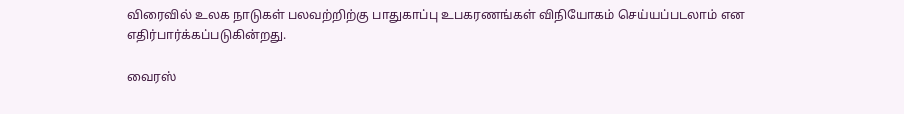விரைவில் உலக நாடுகள் பலவற்றிற்கு பாதுகாப்பு உபகரணங்கள் விநியோகம் செய்யப்படலாம் என எதிர்பார்க்கப்படுகின்றது.

வைரஸ்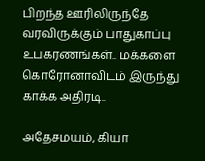பிறந்த ஊரிலிருந்தே வரவிருக்கும் பாதுகாப்பு உபகரணங்கள்.. மக்களை கொரோனாவிடம் இருந்து காக்க அதிரடி..

அதேசமயம், கியா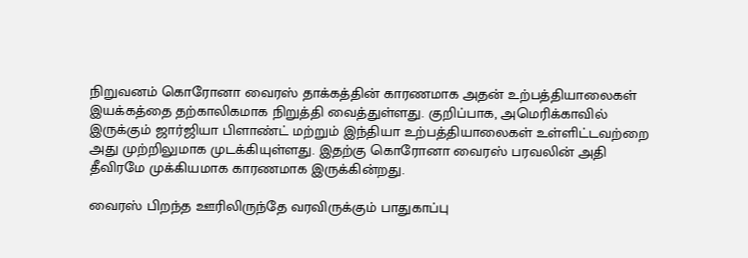நிறுவனம் கொரோனா வைரஸ் தாக்கத்தின் காரணமாக அதன் உற்பத்தியாலைகள் இயக்கத்தை தற்காலிகமாக நிறுத்தி வைத்துள்ளது. குறிப்பாக, அமெரிக்காவில் இருக்கும் ஜார்ஜியா பிளாண்ட் மற்றும் இந்தியா உற்பத்தியாலைகள் உள்ளிட்டவற்றை அது முற்றிலுமாக முடக்கியுள்ளது. இதற்கு கொரோனா வைரஸ் பரவலின் அதி தீவிரமே முக்கியமாக காரணமாக இருக்கின்றது.

வைரஸ் பிறந்த ஊரிலிருந்தே வரவிருக்கும் பாதுகாப்பு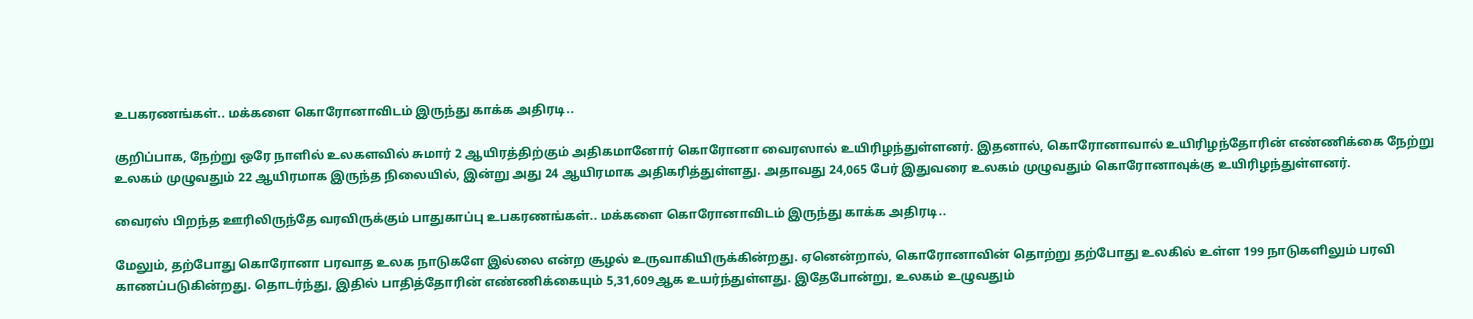உபகரணங்கள்.. மக்களை கொரோனாவிடம் இருந்து காக்க அதிரடி..

குறிப்பாக, நேற்று ஒரே நாளில் உலகளவில் சுமார் 2 ஆயிரத்திற்கும் அதிகமானோர் கொரோனா வைரஸால் உயிரிழந்துள்ளனர். இதனால், கொரோனாவால் உயிரிழந்தோரின் எண்ணிக்கை நேற்று உலகம் முழுவதும் 22 ஆயிரமாக இருந்த நிலையில், இன்று அது 24 ஆயிரமாக அதிகரித்துள்ளது. அதாவது 24,065 பேர் இதுவரை உலகம் முழுவதும் கொரோனாவுக்கு உயிரிழந்துள்ளனர்.

வைரஸ் பிறந்த ஊரிலிருந்தே வரவிருக்கும் பாதுகாப்பு உபகரணங்கள்.. மக்களை கொரோனாவிடம் இருந்து காக்க அதிரடி..

மேலும், தற்போது கொரோனா பரவாத உலக நாடுகளே இல்லை என்ற சூழல் உருவாகியிருக்கின்றது. ஏனென்றால், கொரோனாவின் தொற்று தற்போது உலகில் உள்ள 199 நாடுகளிலும் பரவி காணப்படுகின்றது. தொடர்ந்து, இதில் பாதித்தோரின் எண்ணிக்கையும் 5,31,609ஆக உயர்ந்துள்ளது. இதேபோன்று, உலகம் உழுவதும்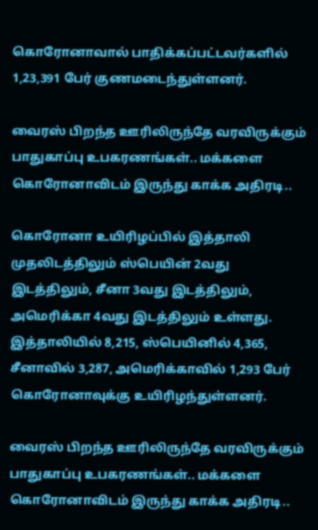கொரோனாவால் பாதிக்கப்பட்டவர்களில் 1,23,391 பேர் குணமடைந்துள்ளனர்.

வைரஸ் பிறந்த ஊரிலிருந்தே வரவிருக்கும் பாதுகாப்பு உபகரணங்கள்.. மக்களை கொரோனாவிடம் இருந்து காக்க அதிரடி..

கொரோனா உயிரிழப்பில் இத்தாலி முதலிடத்திலும் ஸ்பெயின் 2வது இடத்திலும், சீனா 3வது இடத்திலும், அமெரிக்கா 4வது இடத்திலும் உள்ளது. இத்தாலியில் 8,215, ஸ்பெயினில் 4,365, சீனாவில் 3,287, அமெரிக்காவில் 1,293 பேர் கொரோனாவுக்கு உயிரிழந்துள்ளனர்.

வைரஸ் பிறந்த ஊரிலிருந்தே வரவிருக்கும் பாதுகாப்பு உபகரணங்கள்.. மக்களை கொரோனாவிடம் இருந்து காக்க அதிரடி..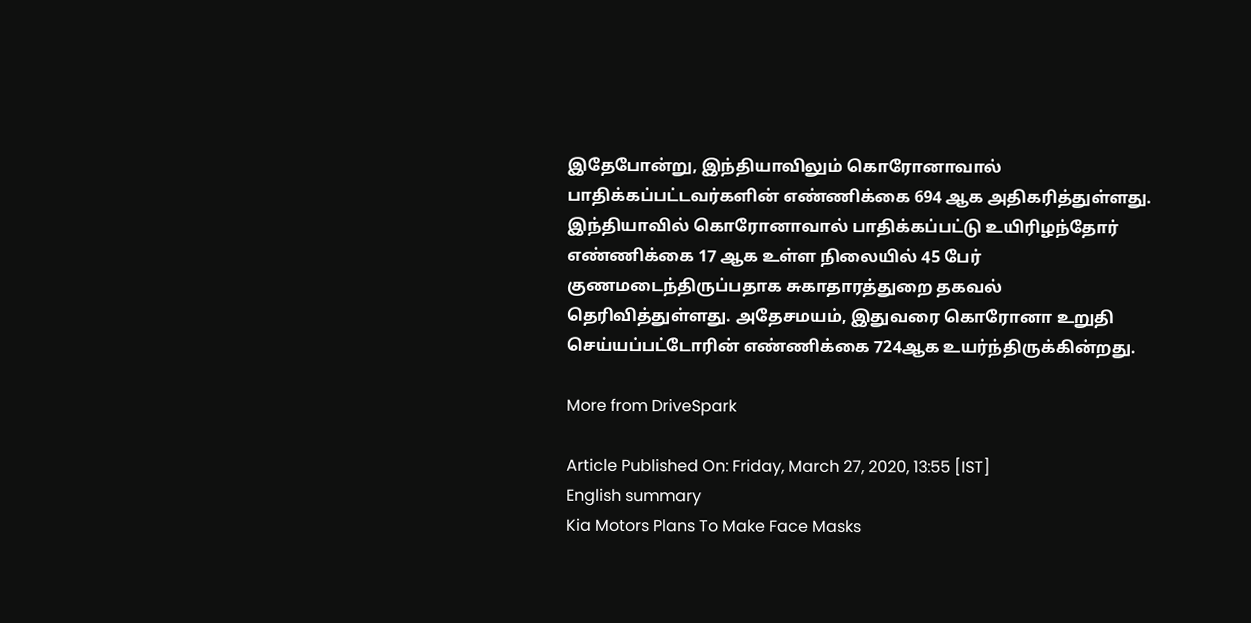இதேபோன்று, இந்தியாவிலும் கொரோனாவால் பாதிக்கப்பட்டவர்களின் எண்ணிக்கை 694 ஆக அதிகரித்துள்ளது. இந்தியாவில் கொரோனாவால் பாதிக்கப்பட்டு உயிரிழந்தோர் எண்ணிக்கை 17 ஆக உள்ள நிலையில் 45 பேர் குணமடைந்திருப்பதாக சுகாதாரத்துறை தகவல் தெரிவித்துள்ளது. அதேசமயம், இதுவரை கொரோனா உறுதி செய்யப்பட்டோரின் எண்ணிக்கை 724ஆக உயர்ந்திருக்கின்றது.

More from DriveSpark

Article Published On: Friday, March 27, 2020, 13:55 [IST]
English summary
Kia Motors Plans To Make Face Masks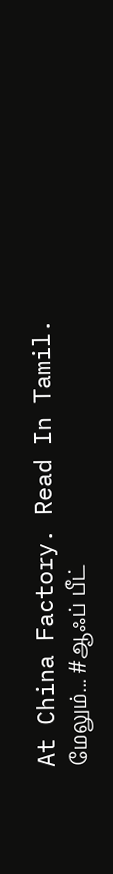At China Factory. Read In Tamil.
மேலும்... #ஆஃப் பீட்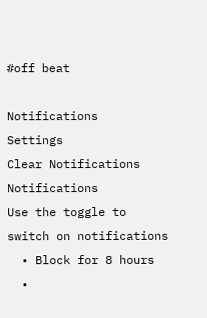#off beat

Notifications
Settings
Clear Notifications
Notifications
Use the toggle to switch on notifications
  • Block for 8 hours
  •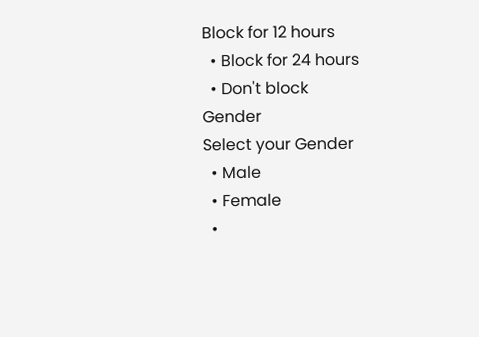Block for 12 hours
  • Block for 24 hours
  • Don't block
Gender
Select your Gender
  • Male
  • Female
  •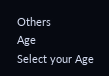Others
Age
Select your Age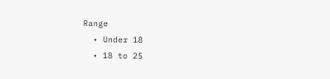Range
  • Under 18
  • 18 to 25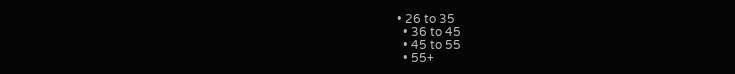• 26 to 35
  • 36 to 45
  • 45 to 55
  • 55+